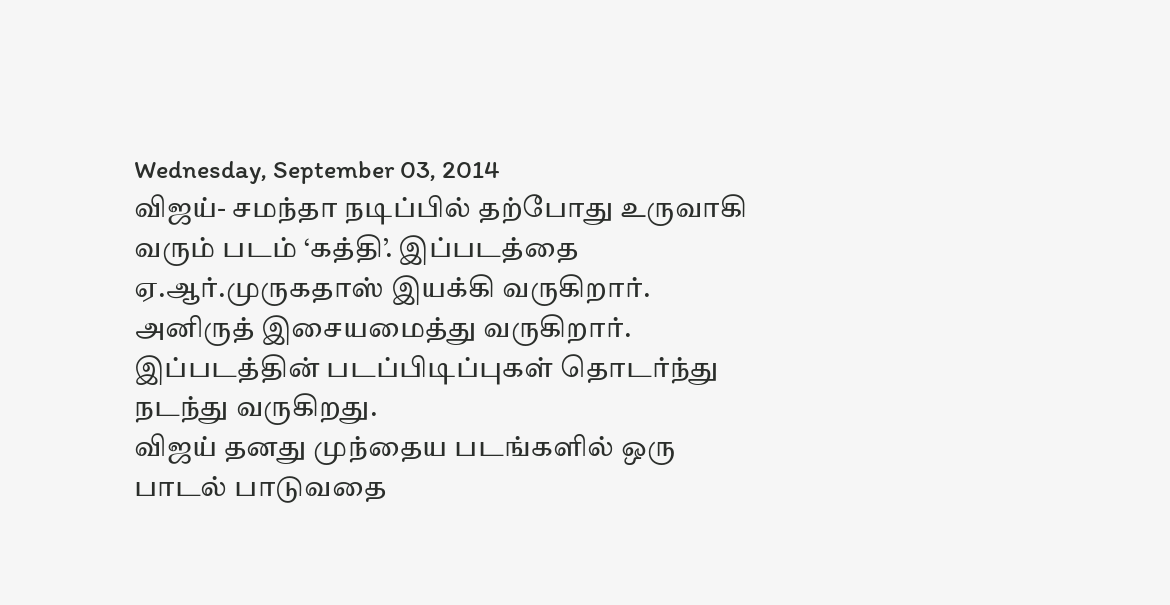Wednesday, September 03, 2014
விஜய்- சமந்தா நடிப்பில் தற்போது உருவாகி வரும் படம் ‘கத்தி’. இப்படத்தை ஏ.ஆர்.முருகதாஸ் இயக்கி வருகிறார். அனிருத் இசையமைத்து வருகிறார். இப்படத்தின் படப்பிடிப்புகள் தொடர்ந்து நடந்து வருகிறது.
விஜய் தனது முந்தைய படங்களில் ஒரு பாடல் பாடுவதை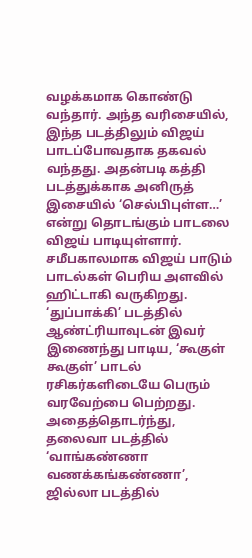வழக்கமாக கொண்டு வந்தார். அந்த வரிசையில், இந்த படத்திலும் விஜய் பாடப்போவதாக தகவல் வந்தது. அதன்படி கத்தி படத்துக்காக அனிருத் இசையில் ‘செல்பிபுள்ள…’ என்று தொடங்கும் பாடலை விஜய் பாடியுள்ளார்.
சமீபகாலமாக விஜய் பாடும் பாடல்கள் பெரிய அளவில் ஹிட்டாகி வருகிறது. ‘துப்பாக்கி’ படத்தில் ஆண்ட்ரியாவுடன் இவர் இணைந்து பாடிய, ‘கூகுள் கூகுள்’ பாடல் ரசிகர்களிடையே பெரும் வரவேற்பை பெற்றது. அதைத்தொடர்ந்து, தலைவா படத்தில் ‘வாங்கண்ணா வணக்கங்கண்ணா’, ஜில்லா படத்தில்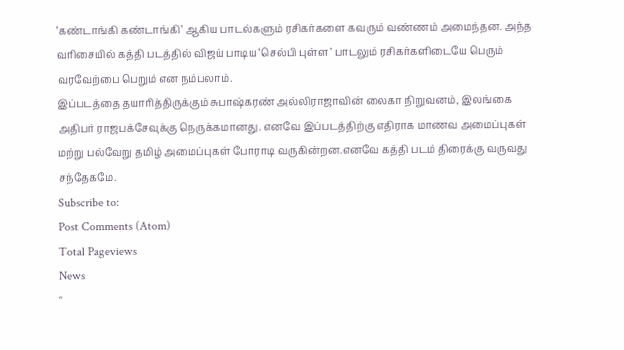‘கண்டாங்கி கண்டாங்கி’ ஆகிய பாடல்களும் ரசிகர்களை கவரும் வண்ணம் அமைந்தன. அந்த வரிசையில் கத்தி படத்தில் விஜய் பாடிய ‘செல்பி புள்ள’ பாடலும் ரசிகர்களிடையே பெரும் வரவேற்பை பெறும் என நம்பலாம்.
இப்படத்தை தயாரித்திருக்கும் சுபாஷ்கரண் அல்லிராஜாவின் லைகா நிறுவனம், இலங்கை அதிபர் ராஜபக்சேவுக்கு நெருக்கமானது. எனவே இப்படத்திற்கு எதிராக மாணவ அமைப்புகள் மற்று பல்வேறு தமிழ் அமைப்புகள் போராடி வருகின்றன.எனவே கத்தி படம் திரைக்கு வருவது சந்தேகமே.
Subscribe to:
Post Comments (Atom)
Total Pageviews
News
"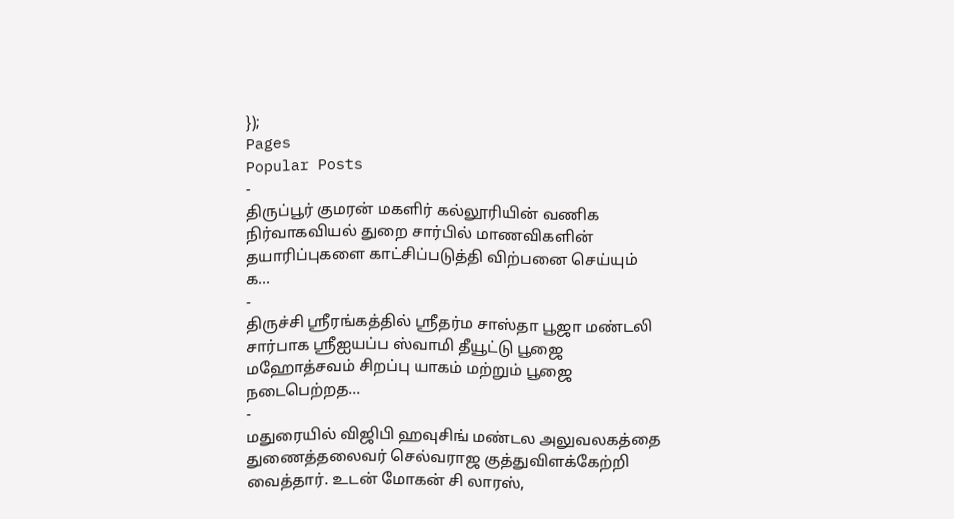});
Pages
Popular Posts
-
திருப்பூர் குமரன் மகளிர் கல்லூரியின் வணிக நிர்வாகவியல் துறை சார்பில் மாணவிகளின் தயாரிப்புகளை காட்சிப்படுத்தி விற்பனை செய்யும் க...
-
திருச்சி ஸ்ரீரங்கத்தில் ஸ்ரீதர்ம சாஸ்தா பூஜா மண்டலி சார்பாக ஸ்ரீஐயப்ப ஸ்வாமி தீயூட்டு பூஜை மஹோத்சவம் சிறப்பு யாகம் மற்றும் பூஜை நடைபெற்றத...
-
மதுரையில் விஜிபி ஹவுசிங் மண்டல அலுவலகத்தை துணைத்தலைவர் செல்வராஜ குத்துவிளக்கேற்றி வைத்தார். உடன் மோகன் சி லாரஸ்,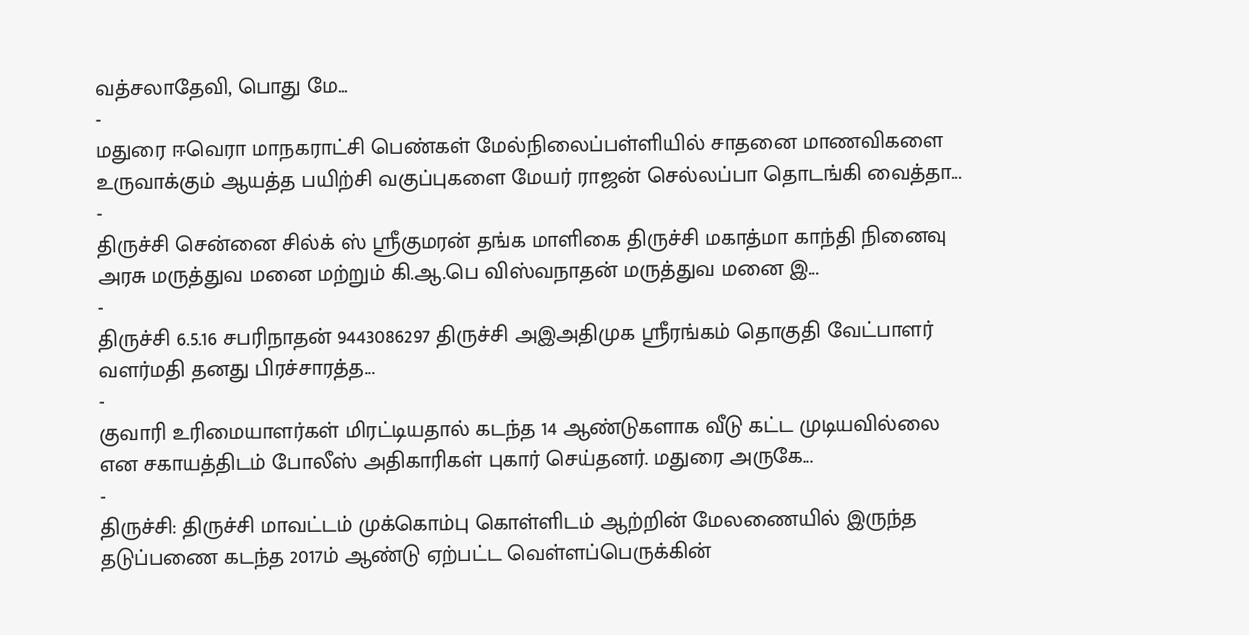வத்சலாதேவி, பொது மே...
-
மதுரை ஈவெரா மாநகராட்சி பெண்கள் மேல்நிலைப்பள்ளியில் சாதனை மாணவிகளை உருவாக்கும் ஆயத்த பயிற்சி வகுப்புகளை மேயர் ராஜன் செல்லப்பா தொடங்கி வைத்தா...
-
திருச்சி சென்னை சில்க் ஸ் ஸ்ரீகுமரன் தங்க மாளிகை திருச்சி மகாத்மா காந்தி நினைவு அரசு மருத்துவ மனை மற்றும் கி.ஆ.பெ விஸ்வநாதன் மருத்துவ மனை இ...
-
திருச்சி 6.5.16 சபரிநாதன் 9443086297 திருச்சி அஇஅதிமுக ஸ்ரீரங்கம் தொகுதி வேட்பாளர் வளர்மதி தனது பிரச்சாரத்த...
-
குவாரி உரிமையாளர்கள் மிரட்டியதால் கடந்த 14 ஆண்டுகளாக வீடு கட்ட முடியவில்லை என சகாயத்திடம் போலீஸ் அதிகாரிகள் புகார் செய்தனர். மதுரை அருகே...
-
திருச்சி: திருச்சி மாவட்டம் முக்கொம்பு கொள்ளிடம் ஆற்றின் மேலணையில் இருந்த தடுப்பணை கடந்த 2017ம் ஆண்டு ஏற்பட்ட வெள்ளப்பெருக்கின்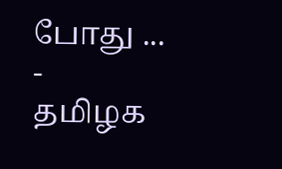போது ...
-
தமிழக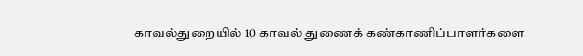காவல்துறையில் 10 காவல் துணைக் கண்காணிப்பாளர்களை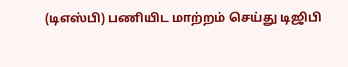(டிஎஸ்பி) பணியிட மாற்றம் செய்து டிஜிபி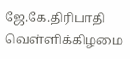ஜே.கே.திரிபாதி வெள்ளிக்கிழமை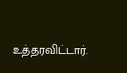உத்தரவிட்டார்.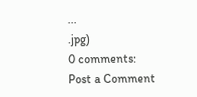...
.jpg)
0 comments:
Post a Comment